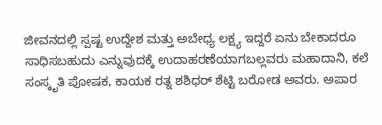ಜೀವನದಲ್ಲಿ ಸ್ಪಷ್ಟ ಉದ್ದೇಶ ಮತ್ತು ಅಬೇಧ್ಯ ಲಕ್ಷ್ಯ ಇದ್ದರೆ ಏನು ಬೇಕಾದರೂ ಸಾಧಿಸಬಹುದು ಎನ್ನುವುದಕ್ಕೆ ಉದಾಹರಣೆಯಾಗಬಲ್ಲವರು ಮಹಾದಾನಿ, ಕಲೆ ಸಂಸ್ಕೃತಿ ಪೋಷಕ, ಕಾಯಕ ರತ್ನ ಶಶಿಧರ್ ಶೆಟ್ಟಿ ಬರೋಡ ಅವರು. ಅಪಾರ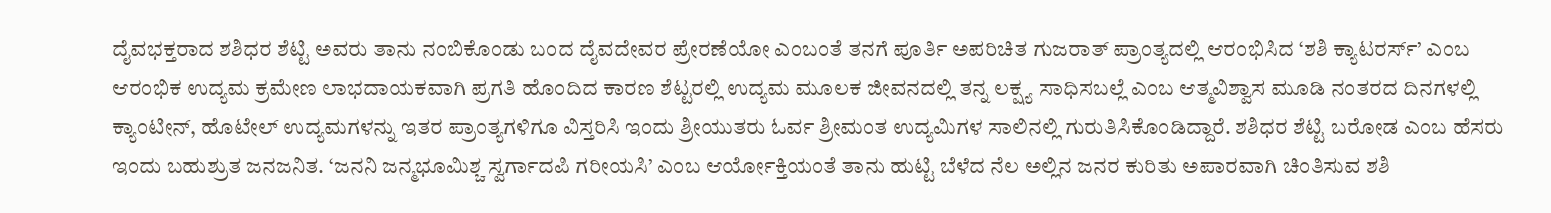ದೈವಭಕ್ತರಾದ ಶಶಿಧರ ಶೆಟ್ಟಿ ಅವರು ತಾನು ನಂಬಿಕೊಂಡು ಬಂದ ದೈವದೇವರ ಪ್ರೇರಣೆಯೋ ಎಂಬಂತೆ ತನಗೆ ಪೂರ್ತಿ ಅಪರಿಚಿತ ಗುಜರಾತ್ ಪ್ರಾಂತ್ಯದಲ್ಲಿ ಆರಂಭಿಸಿದ ‘ಶಶಿ ಕ್ಯಾಟರರ್ಸ್’ ಎಂಬ ಆರಂಭಿಕ ಉದ್ಯಮ ಕ್ರಮೇಣ ಲಾಭದಾಯಕವಾಗಿ ಪ್ರಗತಿ ಹೊಂದಿದ ಕಾರಣ ಶೆಟ್ಟರಲ್ಲಿ ಉದ್ಯಮ ಮೂಲಕ ಜೀವನದಲ್ಲಿ ತನ್ನ ಲಕ್ಷ್ಯ ಸಾಧಿಸಬಲ್ಲೆ ಎಂಬ ಆತ್ಮವಿಶ್ವಾಸ ಮೂಡಿ ನಂತರದ ದಿನಗಳಲ್ಲಿ ಕ್ಯಾಂಟೀನ್, ಹೊಟೇಲ್ ಉದ್ಯಮಗಳನ್ನು ಇತರ ಪ್ರಾಂತ್ಯಗಳಿಗೂ ವಿಸ್ತರಿಸಿ ಇಂದು ಶ್ರೀಯುತರು ಓರ್ವ ಶ್ರೀಮಂತ ಉದ್ಯಮಿಗಳ ಸಾಲಿನಲ್ಲಿ ಗುರುತಿಸಿಕೊಂಡಿದ್ದಾರೆ. ಶಶಿಧರ ಶೆಟ್ಟಿ ಬರೋಡ ಎಂಬ ಹೆಸರು ಇಂದು ಬಹುಶ್ರುತ ಜನಜನಿತ. ‘ಜನನಿ ಜನ್ಮಭೂಮಿಶ್ಚ ಸ್ವರ್ಗಾದಪಿ ಗರೀಯಸಿ’ ಎಂಬ ಆರ್ಯೋಕ್ತಿಯಂತೆ ತಾನು ಹುಟ್ಟಿ ಬೆಳೆದ ನೆಲ ಅಲ್ಲಿನ ಜನರ ಕುರಿತು ಅಪಾರವಾಗಿ ಚಿಂತಿಸುವ ಶಶಿ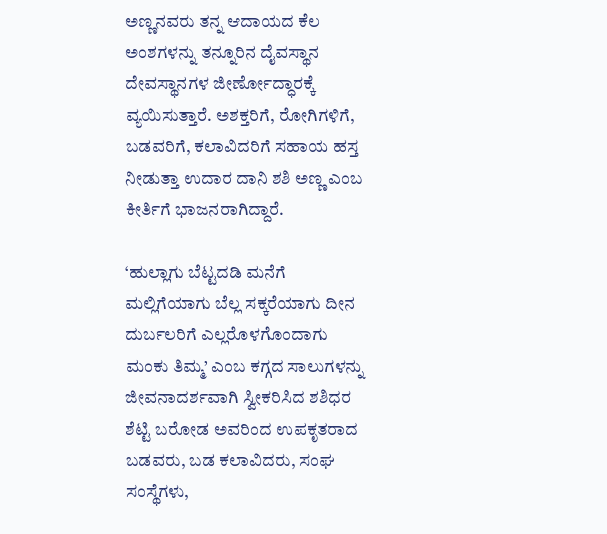ಅಣ್ಣನವರು ತನ್ನ ಆದಾಯದ ಕೆಲ ಅಂಶಗಳನ್ನು ತನ್ನೂರಿನ ದೈವಸ್ಥಾನ ದೇವಸ್ಥಾನಗಳ ಜೀರ್ಣೋದ್ಧಾರಕ್ಕೆ ವ್ಯಯಿಸುತ್ತಾರೆ. ಅಶಕ್ತರಿಗೆ, ರೋಗಿಗಳಿಗೆ, ಬಡವರಿಗೆ, ಕಲಾವಿದರಿಗೆ ಸಹಾಯ ಹಸ್ತ ನೀಡುತ್ತಾ ಉದಾರ ದಾನಿ ಶಶಿ ಅಣ್ಣ ಎಂಬ ಕೀರ್ತಿಗೆ ಭಾಜನರಾಗಿದ್ದಾರೆ.

‘ಹುಲ್ಲಾಗು ಬೆಟ್ಟದಡಿ ಮನೆಗೆ ಮಲ್ಲಿಗೆಯಾಗು ಬೆಲ್ಲ ಸಕ್ಕರೆಯಾಗು ದೀನ ದುರ್ಬಲರಿಗೆ ಎಲ್ಲರೊಳಗೊಂದಾಗು ಮಂಕು ತಿಮ್ಮ’ ಎಂಬ ಕಗ್ಗದ ಸಾಲುಗಳನ್ನು ಜೀವನಾದರ್ಶವಾಗಿ ಸ್ವೀಕರಿಸಿದ ಶಶಿಧರ ಶೆಟ್ಟಿ ಬರೋಡ ಅವರಿಂದ ಉಪಕೃತರಾದ ಬಡವರು, ಬಡ ಕಲಾವಿದರು, ಸಂಘ ಸಂಸ್ಥೆಗಳು,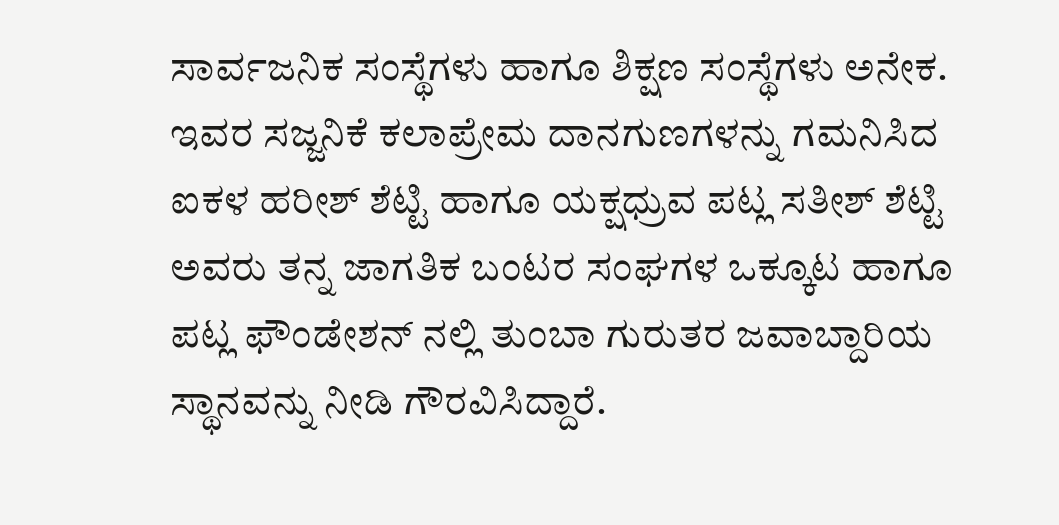ಸಾರ್ವಜನಿಕ ಸಂಸ್ಥೆಗಳು ಹಾಗೂ ಶಿಕ್ಷಣ ಸಂಸ್ಥೆಗಳು ಅನೇಕ. ಇವರ ಸಜ್ಜನಿಕೆ ಕಲಾಪ್ರೇಮ ದಾನಗುಣಗಳನ್ನು ಗಮನಿಸಿದ ಐಕಳ ಹರೀಶ್ ಶೆಟ್ಟಿ ಹಾಗೂ ಯಕ್ಷಧ್ರುವ ಪಟ್ಲ ಸತೀಶ್ ಶೆಟ್ಟಿ ಅವರು ತನ್ನ ಜಾಗತಿಕ ಬಂಟರ ಸಂಘಗಳ ಒಕ್ಕೂಟ ಹಾಗೂ ಪಟ್ಲ ಫೌಂಡೇಶನ್ ನಲ್ಲಿ ತುಂಬಾ ಗುರುತರ ಜವಾಬ್ದಾರಿಯ ಸ್ಥಾನವನ್ನು ನೀಡಿ ಗೌರವಿಸಿದ್ದಾರೆ.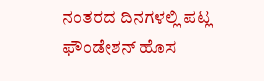ನಂತರದ ದಿನಗಳಲ್ಲಿ ಪಟ್ಲ ಫೌಂಡೇಶನ್ ಹೊಸ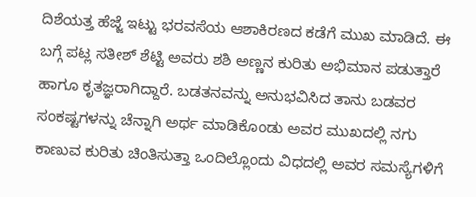ದಿಶೆಯತ್ತ ಹೆಜ್ಜೆ ಇಟ್ಟು ಭರವಸೆಯ ಆಶಾಕಿರಣದ ಕಡೆಗೆ ಮುಖ ಮಾಡಿದೆ. ಈ ಬಗ್ಗೆ ಪಟ್ಲ ಸತೀಶ್ ಶೆಟ್ಟಿ ಅವರು ಶಶಿ ಅಣ್ಣನ ಕುರಿತು ಅಭಿಮಾನ ಪಡುತ್ತಾರೆ ಹಾಗೂ ಕೃತಜ್ಞರಾಗಿದ್ದಾರೆ. ಬಡತನವನ್ನು ಅನುಭವಿಸಿದ ತಾನು ಬಡವರ ಸಂಕಷ್ಟಗಳನ್ನು ಚೆನ್ನಾಗಿ ಅರ್ಥ ಮಾಡಿಕೊಂಡು ಅವರ ಮುಖದಲ್ಲಿ ನಗು ಕಾಣುವ ಕುರಿತು ಚಿಂತಿಸುತ್ತಾ ಒಂದಿಲ್ಲೊಂದು ವಿಧದಲ್ಲಿ ಅವರ ಸಮಸ್ಯೆಗಳಿಗೆ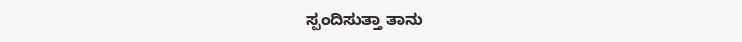ಸ್ಪಂದಿಸುತ್ತಾ ತಾನು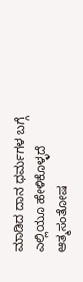ಮಾಡಿದ ದಾನ ಧರ್ಮಗಳ ಬಗ್ಗೆ ಎಲ್ಲಿಯೂ ಹೇಳಿಕೊಳ್ಳದೆ ಆತ್ಮಸಂತೋಷ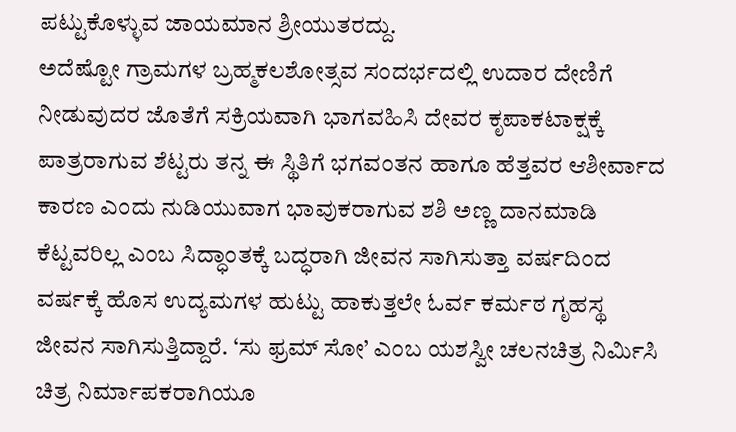ಪಟ್ಟುಕೊಳ್ಳುವ ಜಾಯಮಾನ ಶ್ರೀಯುತರದ್ದು.
ಅದೆಷ್ಟೋ ಗ್ರಾಮಗಳ ಬ್ರಹ್ಮಕಲಶೋತ್ಸವ ಸಂದರ್ಭದಲ್ಲಿ ಉದಾರ ದೇಣಿಗೆ ನೀಡುವುದರ ಜೊತೆಗೆ ಸಕ್ರಿಯವಾಗಿ ಭಾಗವಹಿಸಿ ದೇವರ ಕೃಪಾಕಟಾಕ್ಷಕ್ಕೆ ಪಾತ್ರರಾಗುವ ಶೆಟ್ಟರು ತನ್ನ ಈ ಸ್ಥಿತಿಗೆ ಭಗವಂತನ ಹಾಗೂ ಹೆತ್ತವರ ಆಶೀರ್ವಾದ ಕಾರಣ ಎಂದು ನುಡಿಯುವಾಗ ಭಾವುಕರಾಗುವ ಶಶಿ ಅಣ್ಣ ದಾನಮಾಡಿ ಕೆಟ್ಟವರಿಲ್ಲ ಎಂಬ ಸಿದ್ಧಾಂತಕ್ಕೆ ಬದ್ಧರಾಗಿ ಜೀವನ ಸಾಗಿಸುತ್ತಾ ವರ್ಷದಿಂದ ವರ್ಷಕ್ಕೆ ಹೊಸ ಉದ್ಯಮಗಳ ಹುಟ್ಟು ಹಾಕುತ್ತಲೇ ಓರ್ವ ಕರ್ಮಠ ಗೃಹಸ್ಥ ಜೀವನ ಸಾಗಿಸುತ್ತಿದ್ದಾರೆ. ‘ಸು ಫ್ರಮ್ ಸೋ’ ಎಂಬ ಯಶಸ್ವೀ ಚಲನಚಿತ್ರ ನಿರ್ಮಿಸಿ ಚಿತ್ರ ನಿರ್ಮಾಪಕರಾಗಿಯೂ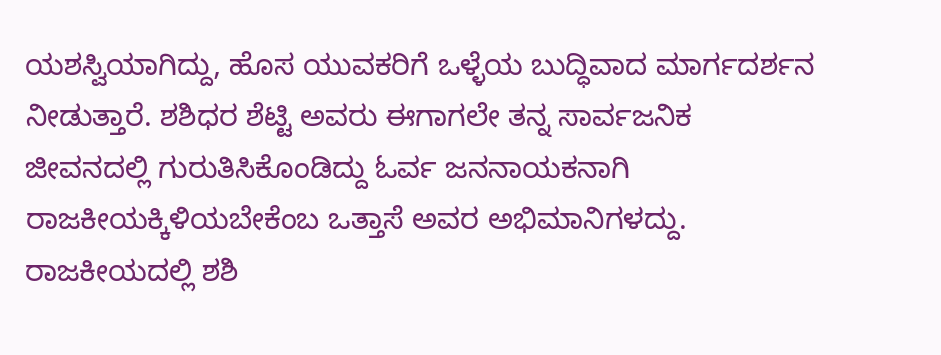ಯಶಸ್ವಿಯಾಗಿದ್ದು, ಹೊಸ ಯುವಕರಿಗೆ ಒಳ್ಳೆಯ ಬುದ್ಧಿವಾದ ಮಾರ್ಗದರ್ಶನ ನೀಡುತ್ತಾರೆ. ಶಶಿಧರ ಶೆಟ್ಟಿ ಅವರು ಈಗಾಗಲೇ ತನ್ನ ಸಾರ್ವಜನಿಕ ಜೀವನದಲ್ಲಿ ಗುರುತಿಸಿಕೊಂಡಿದ್ದು ಓರ್ವ ಜನನಾಯಕನಾಗಿ ರಾಜಕೀಯಕ್ಕಿಳಿಯಬೇಕೆಂಬ ಒತ್ತಾಸೆ ಅವರ ಅಭಿಮಾನಿಗಳದ್ದು. ರಾಜಕೀಯದಲ್ಲಿ ಶಶಿ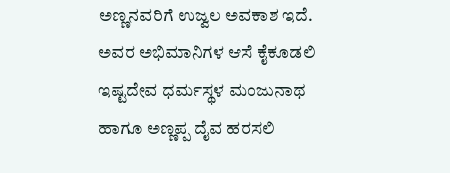ಅಣ್ಣನವರಿಗೆ ಉಜ್ವಲ ಅವಕಾಶ ಇದೆ. ಅವರ ಅಭಿಮಾನಿಗಳ ಆಸೆ ಕೈಕೂಡಲಿ ಇಷ್ಟದೇವ ಧರ್ಮಸ್ಥಳ ಮಂಜುನಾಥ ಹಾಗೂ ಅಣ್ಣಪ್ಪ ದೈವ ಹರಸಲಿ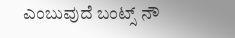ಎಂಬುವುದೆ ಬಂಟ್ಸ್ ನೌ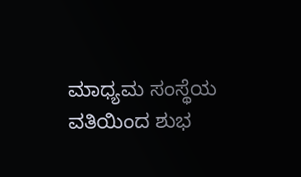ಮಾಧ್ಯಮ ಸಂಸ್ಥೆಯ ವತಿಯಿಂದ ಶುಭ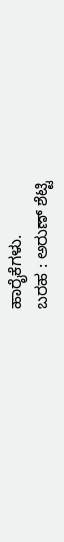ಹಾರೈಕೆಗಳು.
ಬರಹ : ಅರುಣ್ ಶೆಟ್ಟಿ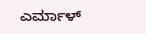ಎರ್ಮಾಳ್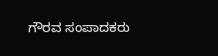ಗೌರವ ಸಂಪಾದಕರು